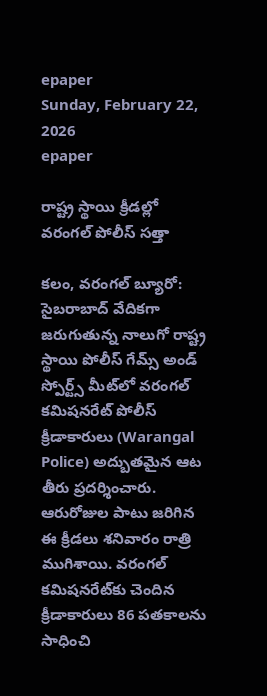epaper
Sunday, February 22, 2026
epaper

రాష్ట్ర స్థాయి క్రీడల్లో వరంగల్ పోలీస్ సత్తా

కలం, వరంగల్ బ్యూరో: సైబరాబాద్ వేదికగా జరుగుతున్న నాలుగో రాష్ట్ర స్థాయి పోలీస్ గేమ్స్ అండ్ స్పోర్ట్స్ మీట్‌లో వరంగల్ కమిషనరేట్ పోలీస్ క్రీడాకారులు (Warangal Police) అద్బుతమైన ఆట తీరు ప్రదర్శించారు. ఆరురోజుల పాటు జరిగిన ఈ క్రీడలు శనివారం రాత్రి ముగిశాయి. వరంగల్ కమిషనరేట్‌కు చెందిన క్రీడాకారులు 86 పతకాలను సాధించి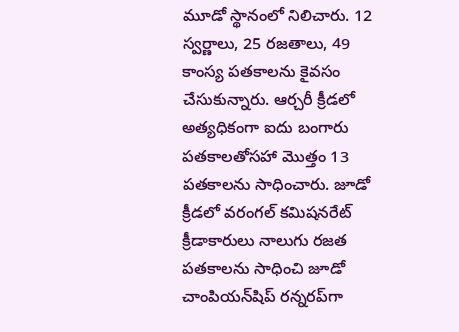మూడో స్థానంలో నిలిచారు. 12 స్వర్ణాలు, 25 రజతాలు, 49 కాంస్య పతకాలను కైవసం చేసుకున్నారు. ఆర్చరీ క్రీడలో అత్యధికంగా ఐదు బంగారు పతకాలతోసహా మొత్తం 13 పతకాలను సాధించారు. జూడో క్రీడలో వరంగల్ కమిషనరేట్ క్రీడాకారులు నాలుగు రజత పతకాలను సాధించి జూడో చాంపియన్‌షిప్ రన్నరప్‌గా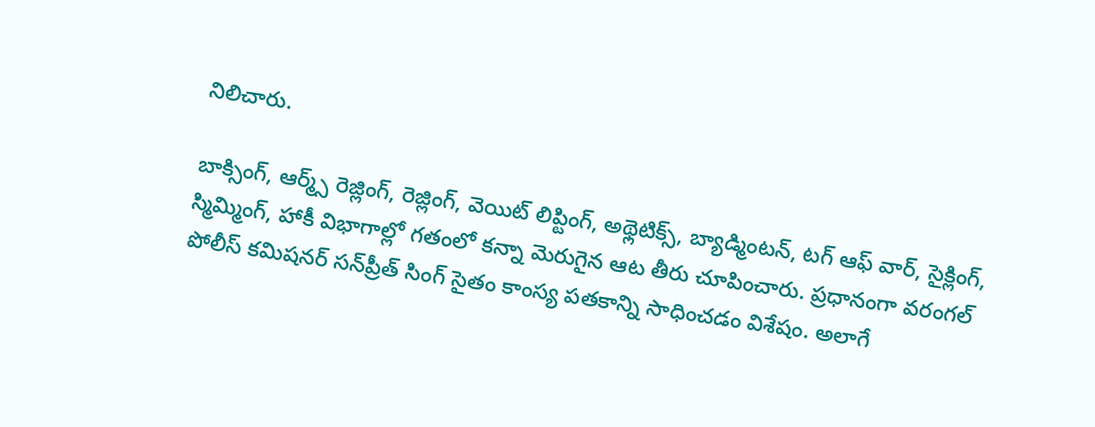నిలిచారు.

బాక్సింగ్, ఆర్మ్స్ రెజ్లింగ్, రెజ్లింగ్, వెయిట్ లిప్టింగ్, అథ్లెటిక్స్, బ్యాడ్మింటన్, టగ్ ఆఫ్ వార్‌, సైక్లింగ్, స్మిమ్మింగ్, హాకీ విభాగాల్లో గతంలో కన్నా మెరుగైన ఆట తీరు చూపించారు. ప్రధానంగా వరంగల్ పోలీస్ కమిషనర్ సన్‌ప్రీత్ సింగ్ సైతం కాంస్య పతకాన్ని సాధించడం విశేషం. అలాగే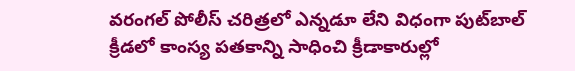వరంగల్ పోలీస్ చరిత్రలో ఎన్నడూ లేని విధంగా పుట్‌బాల్ క్రీడలో కాంస్య పతకాన్ని సాధించి క్రీడాకారుల్లో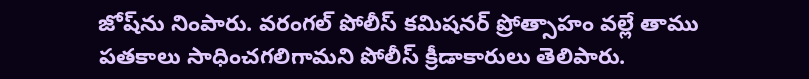జోష్‌ను నింపారు. వరంగల్ పోలీస్ కమిషనర్ ప్రోత్సాహం వల్లే తాము పతకాలు సాధించగలిగామని పోలీస్ క్రీడాకారులు తెలిపారు.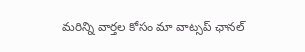మ‌రిన్ని వార్త‌ల కోసం మా వాట్స‌ప్ ఛాన‌ల్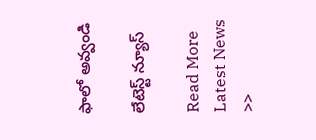ఫాలో అవ్వండి

లేటెస్ట్ న్యూస్‌

Read More Latest News >>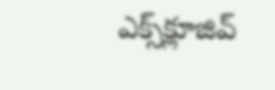ఎక్స్‌క్లూజివ్‌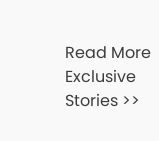Read More Exclusive Stories >>